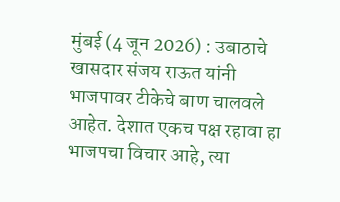मुंबई (4 जून 2026) : उबाठाचे खासदार संजय राऊत यांनी भाजपावर टीकेचे बाण चालवले आहेत. देशात एकच पक्ष रहावा हा भाजपचा विचार आहे, त्या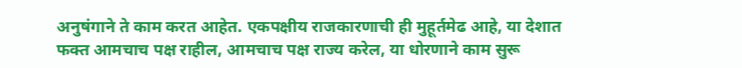अनुषंगाने ते काम करत आहेत. एकपक्षीय राजकारणाची ही मुहूर्तमेढ आहे, या देशात फक्त आमचाच पक्ष राहील, आमचाच पक्ष राज्य करेल, या धोरणाने काम सुरू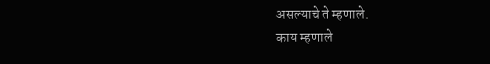असल्याचे ते म्हणाले.
काय म्हणाले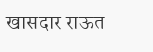खासदार राऊत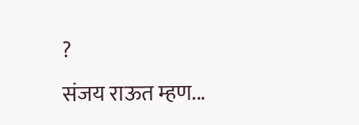?
संजय राऊत म्हण...